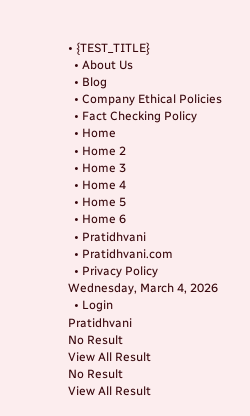• {TEST_TITLE}
  • About Us
  • Blog
  • Company Ethical Policies
  • Fact Checking Policy
  • Home
  • Home 2
  • Home 3
  • Home 4
  • Home 5
  • Home 6
  • Pratidhvani
  • Pratidhvani.com
  • Privacy Policy
Wednesday, March 4, 2026
  • Login
Pratidhvani
No Result
View All Result
No Result
View All Result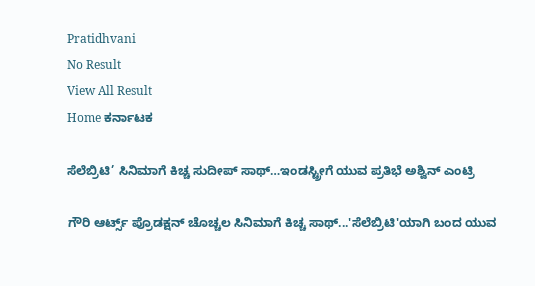Pratidhvani
No Result
View All Result
Home ಕರ್ನಾಟಕ

ಸೆಲೆಬ್ರಿಟಿ’ ಸಿನಿಮಾಗೆ ಕಿಚ್ಚ ಸುದೀಪ್ ಸಾಥ್…ಇಂಡಸ್ಟ್ರೀಗೆ ಯುವ ಪ್ರತಿಭೆ ಅಶ್ವಿನ್ ಎಂಟ್ರಿ

ಗೌರಿ ಆರ್ಟ್ಸ್ ಪ್ರೊಡಕ್ಷನ್ ಚೊಚ್ಚಲ ಸಿನಿಮಾಗೆ ಕಿಚ್ಚ ಸಾಥ್...'ಸೆಲೆಬ್ರಿಟಿ'ಯಾಗಿ ಬಂದ ಯುವ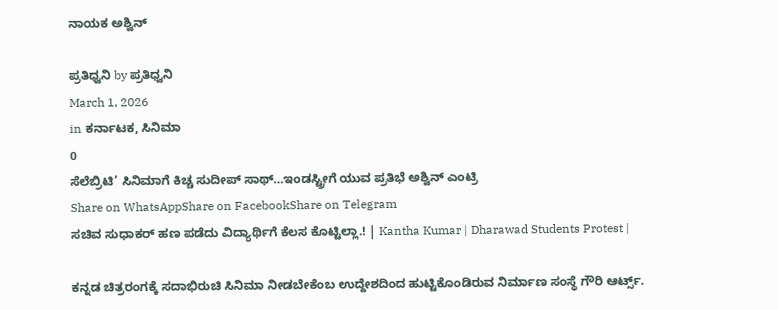ನಾಯಕ ಅಶ್ವಿನ್

ಪ್ರತಿಧ್ವನಿ by ಪ್ರತಿಧ್ವನಿ
March 1, 2026
in ಕರ್ನಾಟಕ, ಸಿನಿಮಾ
0
ಸೆಲೆಬ್ರಿಟಿ’ ಸಿನಿಮಾಗೆ ಕಿಚ್ಚ ಸುದೀಪ್ ಸಾಥ್…ಇಂಡಸ್ಟ್ರೀಗೆ ಯುವ ಪ್ರತಿಭೆ ಅಶ್ವಿನ್ ಎಂಟ್ರಿ
Share on WhatsAppShare on FacebookShare on Telegram
ಸಚಿವ ಸುಧಾಕರ್ ಹಣ ಪಡೆದು ವಿದ್ಯಾರ್ಥಿಗೆ ಕೆಲಸ ಕೊಟ್ಟಿಲ್ಲಾ.! | Kantha Kumar | Dharawad Students Protest |

ಕನ್ನಡ ಚಿತ್ರರಂಗಕ್ಕೆ ಸದಾಭಿರುಚಿ ಸಿನಿಮಾ ನೀಡಬೇಕೆಂಬ ಉದ್ದೇಶದಿಂದ ಹುಟ್ಟಿಕೊಂಡಿರುವ ನಿರ್ಮಾಣ ಸಂಸ್ಥೆ ಗೌರಿ ಆರ್ಟ್ಸ್.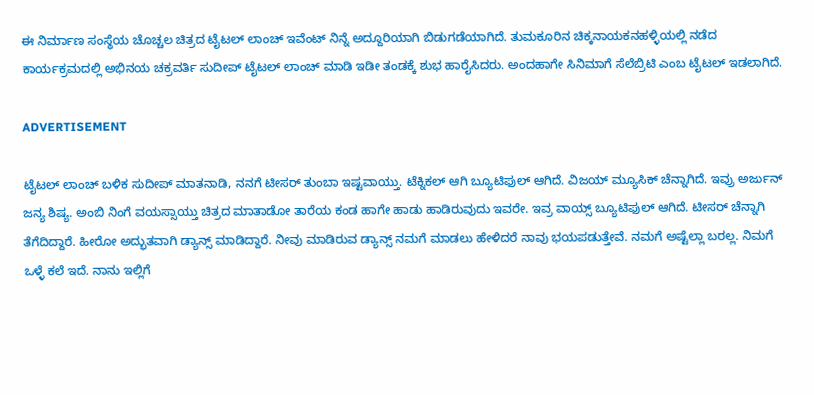ಈ ನಿರ್ಮಾಣ ಸಂಸ್ಥೆಯ ಚೊಚ್ಚಲ ಚಿತ್ರದ ಟೈಟಲ್ ಲಾಂಚ್ ಇವೆಂಟ್ ನಿನ್ನೆ ಅದ್ದೂರಿಯಾಗಿ ಬಿಡುಗಡೆಯಾಗಿದೆ. ತುಮಕೂರಿನ ಚಿಕ್ಕನಾಯಕನಹಳ್ಳಿಯಲ್ಲಿ ನಡೆದ ಕಾರ್ಯಕ್ರಮದಲ್ಲಿ ಅಭಿನಯ ಚಕ್ರವರ್ತಿ ಸುದೀಪ್ ಟೈಟಲ್ ಲಾಂಚ್ ಮಾಡಿ ಇಡೀ ತಂಡಕ್ಕೆ ಶುಭ ಹಾರೈಸಿದರು. ಅಂದಹಾಗೇ ಸಿನಿಮಾಗೆ ಸೆಲೆಬ್ರಿಟಿ ಎಂಬ ಟೈಟಲ್ ಇಡಲಾಗಿದೆ.

ADVERTISEMENT

ಟೈಟಲ್ ಲಾಂಚ್ ಬಳಿಕ ಸುದೀಪ್ ಮಾತನಾಡಿ, ನನಗೆ ಟೀಸರ್ ತುಂಬಾ ಇಷ್ಟವಾಯ್ತು. ಟೆಕ್ನಿಕಲ್ ಆಗಿ ಬ್ಯೂಟಿಫುಲ್ ಆಗಿದೆ. ವಿಜಯ್ ಮ್ಯೂಸಿಕ್ ಚೆನ್ನಾಗಿದೆ. ಇವ್ರು ಅರ್ಜುನ್ ಜನ್ಯ ಶಿಷ್ಯ. ಅಂಬಿ ನಿಂಗೆ ವಯಸ್ಸಾಯ್ತು ಚಿತ್ರದ ಮಾತಾಡೋ ತಾರೆಯ ಕಂಡ ಹಾಗೇ ಹಾಡು ಹಾಡಿರುವುದು ಇವರೇ. ಇವ್ರ ವಾಯ್ಸ್ ಬ್ಯೂಟಿಫುಲ್‌ ಆಗಿದೆ. ಟೀಸರ್ ಚೆನ್ನಾಗಿ ತೆಗೆದಿದ್ದಾರೆ. ಹೀರೋ ಅದ್ಭುತವಾಗಿ ಡ್ಯಾನ್ಸ್ ಮಾಡಿದ್ದಾರೆ. ನೀವು ಮಾಡಿರುವ ಡ್ಯಾನ್ಸ್ ನಮಗೆ ಮಾಡಲು ಹೇಳಿದರೆ ನಾವು ಭಯಪಡುತ್ತೇವೆ. ನಮಗೆ ಅಷ್ಟೆಲ್ಲಾ ಬರಲ್ಲ. ನಿಮಗೆ ಒಳ್ಳೆ ಕಲೆ ಇದೆ. ನಾನು ಇಲ್ಲಿಗೆ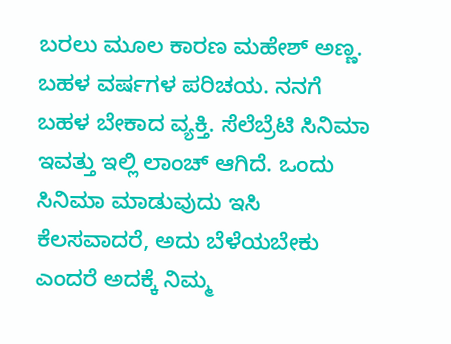ಬರಲು ಮೂಲ ಕಾರಣ ಮಹೇಶ್ ಅಣ್ಣ. ಬಹಳ ವರ್ಷಗಳ ಪರಿಚಯ. ನನಗೆ ಬಹಳ ಬೇಕಾದ ವ್ಯಕ್ತಿ. ಸೆಲೆಬ್ರೆಟಿ ಸಿನಿಮಾ ಇವತ್ತು ಇಲ್ಲಿ ಲಾಂಚ್ ಆಗಿದೆ. ಒಂದು ಸಿನಿಮಾ ಮಾಡುವುದು ಇಸಿ ಕೆಲಸವಾದರೆ, ಅದು ಬೆಳೆಯಬೇಕು ಎಂದರೆ ಅದಕ್ಕೆ ನಿಮ್ಮ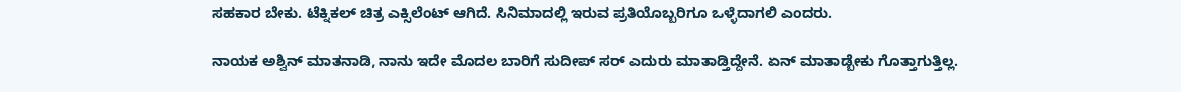ಸಹಕಾರ ಬೇಕು. ಟೆಕ್ನಿಕಲ್ ಚಿತ್ರ ಎಕ್ಸಿಲೆಂಟ್ ಆಗಿದೆ. ಸಿನಿಮಾದಲ್ಲಿ ಇರುವ ಪ್ರತಿಯೊಬ್ಬರಿಗೂ ಒಳ್ಳೆದಾಗಲಿ ಎಂದರು.

ನಾಯಕ ಅಶ್ವಿನ್ ಮಾತನಾಡಿ, ನಾನು ಇದೇ ಮೊದಲ ಬಾರಿಗೆ ಸುದೀಪ್ ಸರ್ ಎದುರು ಮಾತಾಡ್ತಿದ್ದೇನೆ. ಏನ್ ಮಾತಾಡ್ಬೇಕು ಗೊತ್ತಾಗುತ್ತಿಲ್ಲ.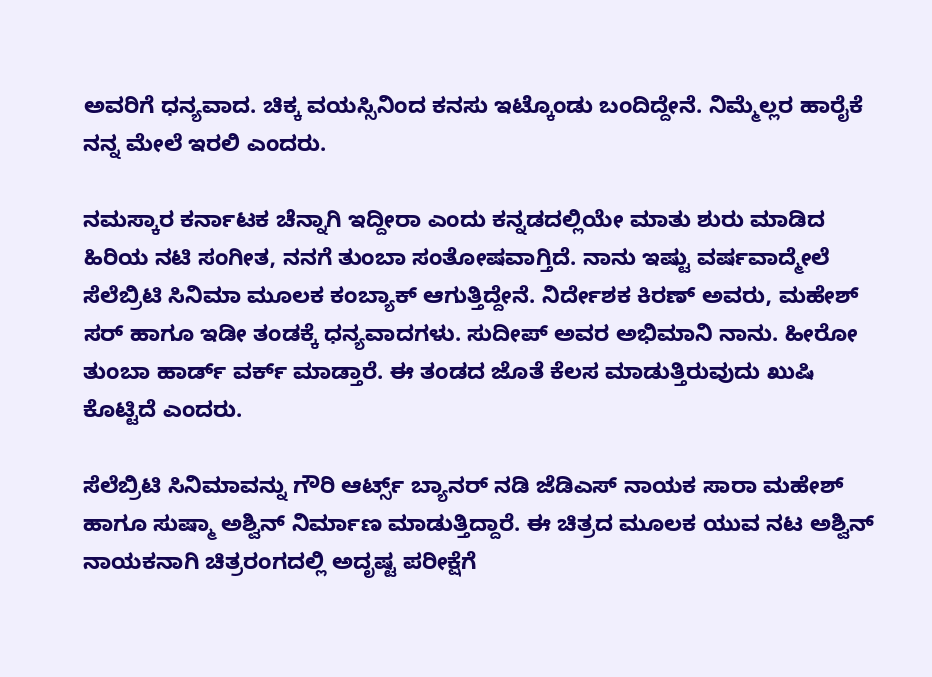ಅವರಿಗೆ ಧನ್ಯವಾದ. ಚಿಕ್ಕ ವಯಸ್ಸಿನಿಂದ ಕನಸು ಇಟ್ಕೊಂಡು ಬಂದಿದ್ದೇನೆ. ನಿಮ್ಮೆಲ್ಲರ ಹಾರೈಕೆ ನನ್ನ ಮೇಲೆ ಇರಲಿ ಎಂದರು.

ನಮಸ್ಕಾರ ಕರ್ನಾಟಕ ಚೆನ್ನಾಗಿ ಇದ್ದೀರಾ ಎಂದು ಕನ್ನಡದಲ್ಲಿಯೇ ಮಾತು ಶುರು ಮಾಡಿದ ಹಿರಿಯ ನಟಿ ಸಂಗೀತ, ನನಗೆ ತುಂಬಾ ಸಂತೋಷವಾಗ್ತಿದೆ. ನಾನು ಇಷ್ಟು ವರ್ಷವಾದ್ಮೇಲೆ ಸೆಲೆಬ್ರಿಟಿ ಸಿನಿಮಾ ಮೂಲಕ ಕಂಬ್ಯಾಕ್ ಆಗುತ್ತಿದ್ದೇನೆ. ನಿರ್ದೇಶಕ ಕಿರಣ್ ಅವರು, ಮಹೇಶ್ ಸರ್ ಹಾಗೂ ಇಡೀ ತಂಡಕ್ಕೆ ಧನ್ಯವಾದಗಳು. ಸುದೀಪ್ ಅವರ ಅಭಿಮಾನಿ ನಾನು. ಹೀರೋ ತುಂಬಾ ಹಾರ್ಡ್ ವರ್ಕ್ ಮಾಡ್ತಾರೆ. ಈ ತಂಡದ ಜೊತೆ ಕೆಲಸ ಮಾಡುತ್ತಿರುವುದು ಖುಷಿ ಕೊಟ್ಟಿದೆ ಎಂದರು.

ಸೆಲೆಬ್ರಿಟಿ ಸಿನಿಮಾವನ್ನು ಗೌರಿ ಆರ್ಟ್ಸ್ ಬ್ಯಾನರ್ ನಡಿ ಜೆಡಿಎಸ್ ನಾಯಕ ಸಾರಾ ಮಹೇಶ್ ಹಾಗೂ ಸುಷ್ಮಾ ಅಶ್ವಿನ್ ನಿರ್ಮಾಣ ಮಾಡುತ್ತಿದ್ದಾರೆ. ಈ ಚಿತ್ರದ ಮೂಲಕ ಯುವ ನಟ ಅಶ್ವಿನ್ ನಾಯಕನಾಗಿ ಚಿತ್ರರಂಗದಲ್ಲಿ ಅದೃಷ್ಟ ಪರೀಕ್ಷೆಗೆ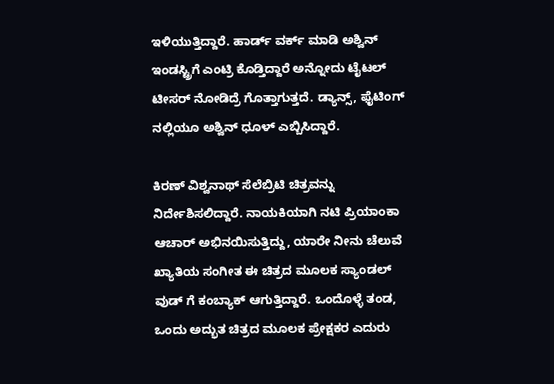ಇಳಿಯುತ್ತಿದ್ದಾರೆ. ಹಾರ್ಡ್ ವರ್ಕ್ ಮಾಡಿ ಅಶ್ವಿನ್ ಇಂಡಸ್ಟ್ರಿಗೆ ಎಂಟ್ರಿ ಕೊಡ್ತಿದ್ದಾರೆ ಅನ್ನೋದು ಟೈಟಲ್ ಟೀಸರ್ ನೋಡಿದ್ರೆ ಗೊತ್ತಾಗುತ್ತದೆ. ಡ್ಯಾನ್ಸ್, ಫೈಟಿಂಗ್ ನಲ್ಲಿಯೂ ಅಶ್ವಿನ್ ಧೂಳ್ ಎಬ್ಬಿಸಿದ್ದಾರೆ.

ಕಿರಣ್ ವಿಶ್ವನಾಥ್ ಸೆಲೆಬ್ರಿಟಿ ಚಿತ್ರವನ್ನು ನಿರ್ದೇಶಿಸಲಿದ್ದಾರೆ. ನಾಯಕಿಯಾಗಿ ನಟಿ ಪ್ರಿಯಾಂಕಾ ಆಚಾರ್ ಅಭಿನಯಿಸುತ್ತಿದ್ದು, ಯಾರೇ ನೀನು ಚೆಲುವೆ ಖ್ಯಾತಿಯ ಸಂಗೀತ ಈ ಚಿತ್ರದ ಮೂಲಕ ಸ್ಯಾಂಡಲ್ ವುಡ್ ಗೆ ಕಂಬ್ಯಾಕ್ ಆಗುತ್ತಿದ್ದಾರೆ. ಒಂದೊಳ್ಳೆ ತಂಡ, ಒಂದು ಅದ್ಭುತ ಚಿತ್ರದ ಮೂಲಕ ಪ್ರೇಕ್ಷಕರ ಎದುರು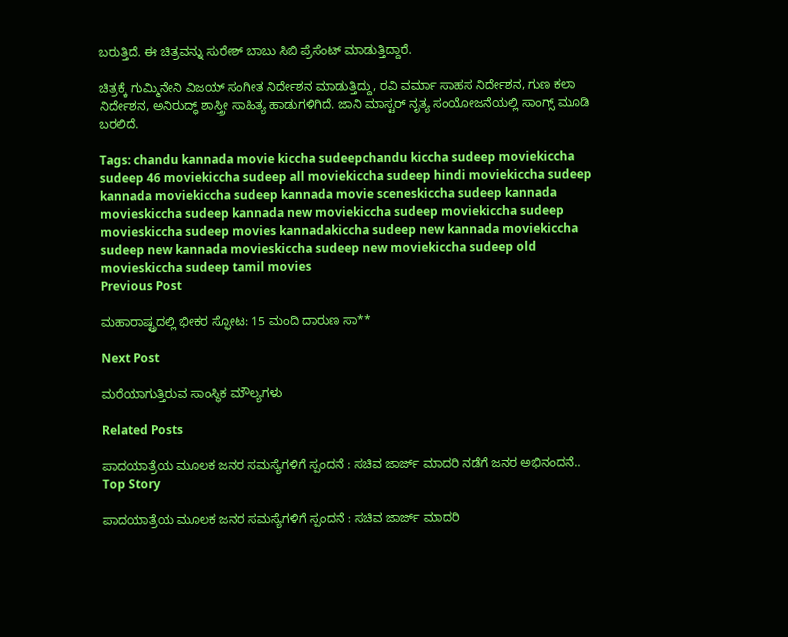ಬರುತ್ತಿದೆ. ಈ ಚಿತ್ರವನ್ನು ಸುರೇಶ್ ಬಾಬು ಸಿಬಿ ಪ್ರೆಸೆಂಟ್ ಮಾಡುತ್ತಿದ್ದಾರೆ.

ಚಿತ್ರಕ್ಕೆ ಗುಮ್ಮಿನೇನಿ ವಿಜಯ್ ಸಂಗೀತ ನಿರ್ದೇಶನ ಮಾಡುತ್ತಿದ್ದು, ರವಿ ವರ್ಮಾ ಸಾಹಸ ನಿರ್ದೇಶನ, ಗುಣ ಕಲಾ ನಿರ್ದೇಶನ, ಅನಿರುದ್ಧ್ ಶಾಸ್ತ್ರೀ ಸಾಹಿತ್ಯ ಹಾಡುಗಳಿಗಿದೆ. ಜಾನಿ ಮಾಸ್ಟರ್ ನೃತ್ಯ ಸಂಯೋಜನೆಯಲ್ಲಿ ಸಾಂಗ್ಸ್ ಮೂಡಿ ಬರಲಿದೆ.

Tags: chandu kannada movie kiccha sudeepchandu kiccha sudeep moviekiccha sudeep 46 moviekiccha sudeep all moviekiccha sudeep hindi moviekiccha sudeep kannada moviekiccha sudeep kannada movie sceneskiccha sudeep kannada movieskiccha sudeep kannada new moviekiccha sudeep moviekiccha sudeep movieskiccha sudeep movies kannadakiccha sudeep new kannada moviekiccha sudeep new kannada movieskiccha sudeep new moviekiccha sudeep old movieskiccha sudeep tamil movies
Previous Post

ಮಹಾರಾಷ್ಟ್ರದಲ್ಲಿ ಭೀಕರ ಸ್ಫೋಟ: 15 ಮಂದಿ ದಾರುಣ ಸಾ**

Next Post

ಮರೆಯಾಗುತ್ತಿರುವ ಸಾಂಸ್ಥಿಕ ಮೌಲ್ಯಗಳು

Related Posts

ಪಾದಯಾತ್ರೆಯ ಮೂಲಕ ಜನರ ಸಮಸ್ಯೆಗಳಿಗೆ ಸ್ಪಂದನೆ : ಸಚಿವ ಜಾರ್ಜ್ ಮಾದರಿ ನಡೆಗೆ ಜನರ ಅಭಿನಂದನೆ..
Top Story

ಪಾದಯಾತ್ರೆಯ ಮೂಲಕ ಜನರ ಸಮಸ್ಯೆಗಳಿಗೆ ಸ್ಪಂದನೆ : ಸಚಿವ ಜಾರ್ಜ್ ಮಾದರಿ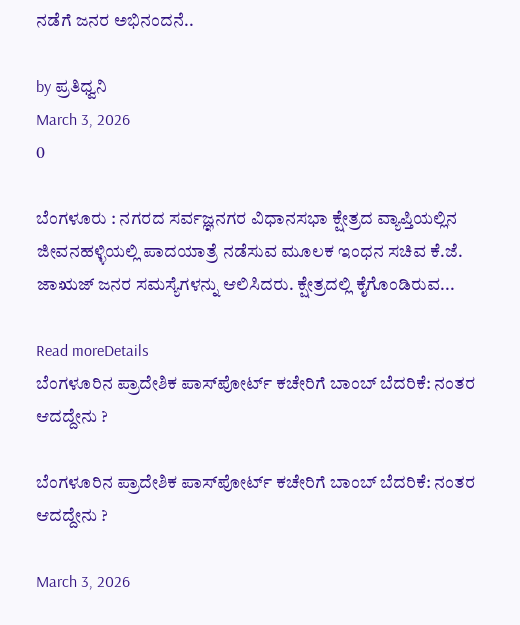ನಡೆಗೆ ಜನರ ಅಭಿನಂದನೆ..

by ಪ್ರತಿಧ್ವನಿ
March 3, 2026
0

ಬೆಂಗಳೂರು : ನಗರದ ಸರ್ವಜ್ಞನಗರ ವಿಧಾನಸಭಾ ಕ್ಷೇತ್ರದ ವ್ಯಾಪ್ತಿಯಲ್ಲಿನ ಜೀವನಹಳ್ಳಿಯಲ್ಲಿ ಪಾದಯಾತ್ರೆ ನಡೆಸುವ ಮೂಲಕ ಇಂಧನ ಸಚಿವ ಕೆ.ಜೆ. ಜಾಋಜ್ ಜನರ ಸಮಸ್ಯೆಗಳನ್ನು ಆಲಿಸಿದರು. ಕ್ಷೇತ್ರದಲ್ಲಿ ಕೈಗೊಂಡಿರುವ...

Read moreDetails
ಬೆಂಗಳೂರಿನ ಪ್ರಾದೇಶಿಕ ಪಾಸ್‌ಪೋರ್ಟ್ ಕಚೇರಿಗೆ ಬಾಂಬ್ ಬೆದರಿಕೆ: ನಂತರ ಆದದ್ದೇನು ?

ಬೆಂಗಳೂರಿನ ಪ್ರಾದೇಶಿಕ ಪಾಸ್‌ಪೋರ್ಟ್ ಕಚೇರಿಗೆ ಬಾಂಬ್ ಬೆದರಿಕೆ: ನಂತರ ಆದದ್ದೇನು ?

March 3, 2026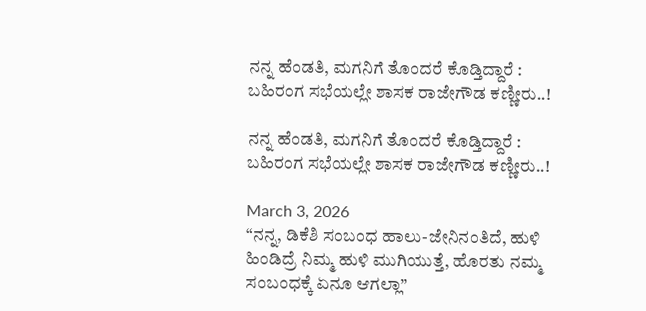ನನ್ನ ಹೆಂಡತಿ, ಮಗನಿಗೆ ತೊಂದರೆ ಕೊಡ್ತಿದ್ದಾರೆ : ಬಹಿರಂಗ ಸಭೆಯಲ್ಲೇ ಶಾಸಕ ರಾಜೇಗೌಡ ಕಣ್ಣೀರು..!

ನನ್ನ ಹೆಂಡತಿ, ಮಗನಿಗೆ ತೊಂದರೆ ಕೊಡ್ತಿದ್ದಾರೆ : ಬಹಿರಂಗ ಸಭೆಯಲ್ಲೇ ಶಾಸಕ ರಾಜೇಗೌಡ ಕಣ್ಣೀರು..!

March 3, 2026
“ನನ್ನ, ಡಿಕೆಶಿ ಸಂಬಂಧ ಹಾಲು-ಜೇನಿನಂತಿದೆ, ಹುಳಿ ಹಿಂಡಿದ್ರೆ ನಿಮ್ಮ ಹುಳಿ ಮುಗಿಯುತ್ತೆ, ಹೊರತು ನಮ್ಮ ಸಂಬಂಧಕ್ಕೆ ಏನೂ ಆಗಲ್ಲಾ”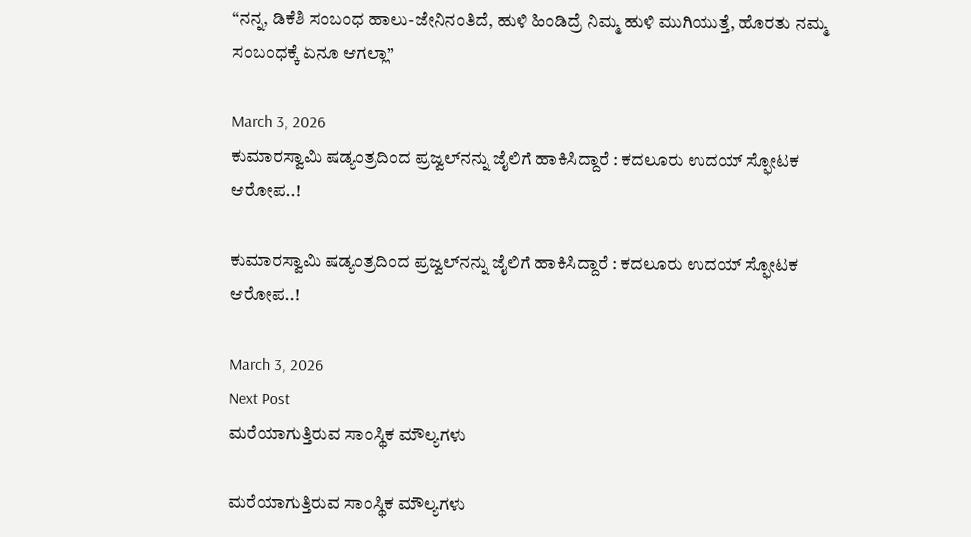“ನನ್ನ, ಡಿಕೆಶಿ ಸಂಬಂಧ ಹಾಲು-ಜೇನಿನಂತಿದೆ, ಹುಳಿ ಹಿಂಡಿದ್ರೆ ನಿಮ್ಮ ಹುಳಿ ಮುಗಿಯುತ್ತೆ, ಹೊರತು ನಮ್ಮ ಸಂಬಂಧಕ್ಕೆ ಏನೂ ಆಗಲ್ಲಾ”

March 3, 2026
ಕುಮಾರಸ್ವಾಮಿ ಷಡ್ಯಂತ್ರದಿಂದ ಪ್ರಜ್ವ‌ಲ್‌ನನ್ನು ಜೈಲಿಗೆ ಹಾಕಿಸಿದ್ದಾರೆ : ಕದಲೂರು ಉದಯ್ ಸ್ಫೋಟಕ ಆರೋಪ..!

ಕುಮಾರಸ್ವಾಮಿ ಷಡ್ಯಂತ್ರದಿಂದ ಪ್ರಜ್ವ‌ಲ್‌ನನ್ನು ಜೈಲಿಗೆ ಹಾಕಿಸಿದ್ದಾರೆ : ಕದಲೂರು ಉದಯ್ ಸ್ಫೋಟಕ ಆರೋಪ..!

March 3, 2026
Next Post
ಮರೆಯಾಗುತ್ತಿರುವ ಸಾಂಸ್ಥಿಕ ಮೌಲ್ಯಗಳು

ಮರೆಯಾಗುತ್ತಿರುವ ಸಾಂಸ್ಥಿಕ ಮೌಲ್ಯಗಳು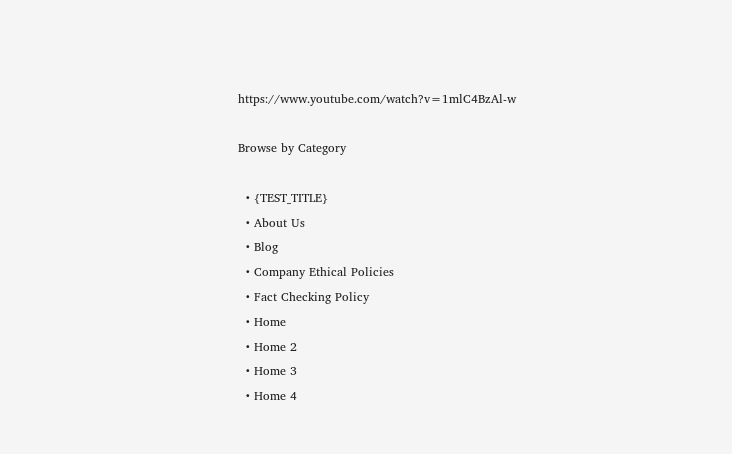https://www.youtube.com/watch?v=1mlC4BzAl-w

Browse by Category

  • {TEST_TITLE}
  • About Us
  • Blog
  • Company Ethical Policies
  • Fact Checking Policy
  • Home
  • Home 2
  • Home 3
  • Home 4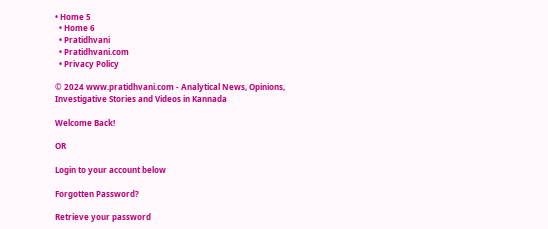• Home 5
  • Home 6
  • Pratidhvani
  • Pratidhvani.com
  • Privacy Policy

© 2024 www.pratidhvani.com - Analytical News, Opinions, Investigative Stories and Videos in Kannada

Welcome Back!

OR

Login to your account below

Forgotten Password?

Retrieve your password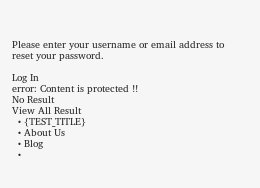Please enter your username or email address to reset your password.

Log In
error: Content is protected !!
No Result
View All Result
  • {TEST_TITLE}
  • About Us
  • Blog
  •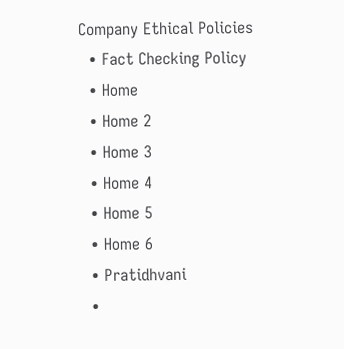Company Ethical Policies
  • Fact Checking Policy
  • Home
  • Home 2
  • Home 3
  • Home 4
  • Home 5
  • Home 6
  • Pratidhvani
  •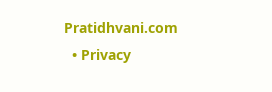Pratidhvani.com
  • Privacy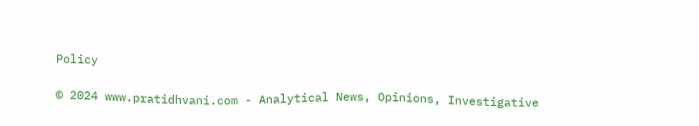Policy

© 2024 www.pratidhvani.com - Analytical News, Opinions, Investigative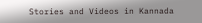Stories and Videos in Kannada